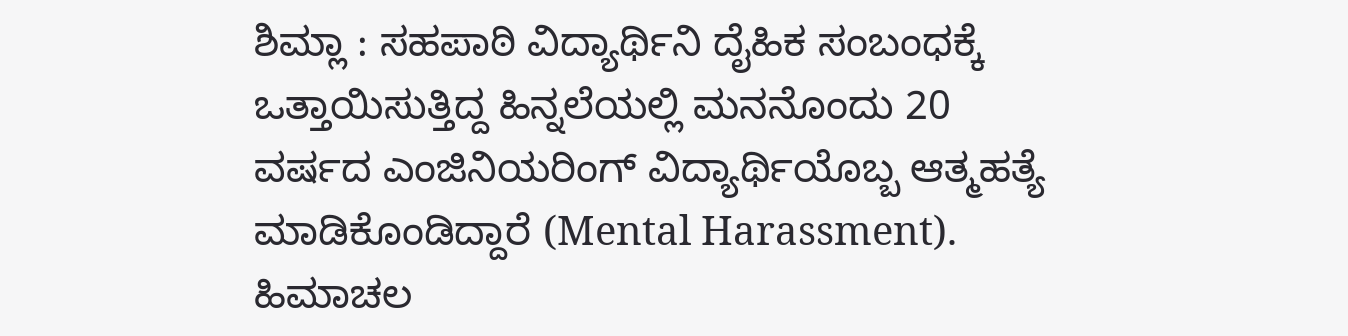ಶಿಮ್ಲಾ : ಸಹಪಾಠಿ ವಿದ್ಯಾರ್ಥಿನಿ ದೈಹಿಕ ಸಂಬಂಧಕ್ಕೆ ಒತ್ತಾಯಿಸುತ್ತಿದ್ದ ಹಿನ್ನಲೆಯಲ್ಲಿ ಮನನೊಂದು 20 ವರ್ಷದ ಎಂಜಿನಿಯರಿಂಗ್ ವಿದ್ಯಾರ್ಥಿಯೊಬ್ಬ ಆತ್ಮಹತ್ಯೆ ಮಾಡಿಕೊಂಡಿದ್ದಾರೆ (Mental Harassment). ಹಿಮಾಚಲ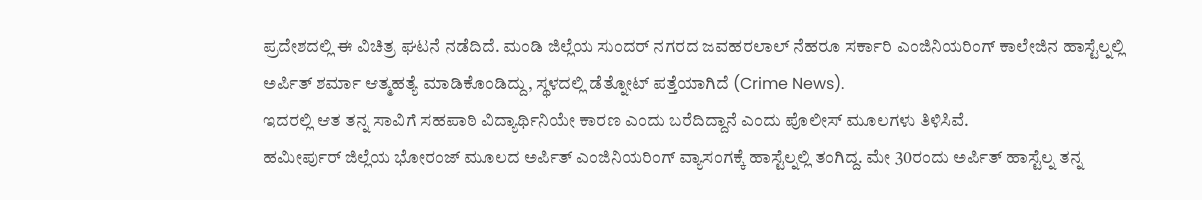ಪ್ರದೇಶದಲ್ಲಿ ಈ ವಿಚಿತ್ರ ಘಟನೆ ನಡೆದಿದೆ. ಮಂಡಿ ಜಿಲ್ಲೆಯ ಸುಂದರ್ ನಗರದ ಜವಹರಲಾಲ್ ನೆಹರೂ ಸರ್ಕಾರಿ ಎಂಜಿನಿಯರಿಂಗ್ ಕಾಲೇಜಿನ ಹಾಸ್ಟೆಲ್ನಲ್ಲಿ ಅರ್ಪಿತ್ ಶರ್ಮಾ ಆತ್ಮಹತ್ಯೆ ಮಾಡಿಕೊಂಡಿದ್ದು, ಸ್ಥಳದಲ್ಲಿ ಡೆತ್ನೋಟ್ ಪತ್ತೆಯಾಗಿದೆ (Crime News).
ಇದರಲ್ಲಿ ಆತ ತನ್ನ ಸಾವಿಗೆ ಸಹಪಾಠಿ ವಿದ್ಯಾರ್ಥಿನಿಯೇ ಕಾರಣ ಎಂದು ಬರೆದಿದ್ದಾನೆ ಎಂದು ಪೊಲೀಸ್ ಮೂಲಗಳು ತಿಳಿಸಿವೆ.
ಹಮೀರ್ಪುರ್ ಜಿಲ್ಲೆಯ ಭೋರಂಜ್ ಮೂಲದ ಅರ್ಪಿತ್ ಎಂಜಿನಿಯರಿಂಗ್ ವ್ಯಾಸಂಗಕ್ಕೆ ಹಾಸ್ಟೆಲ್ನಲ್ಲಿ ತಂಗಿದ್ದ. ಮೇ 30ರಂದು ಅರ್ಪಿತ್ ಹಾಸ್ಟೆಲ್ನ ತನ್ನ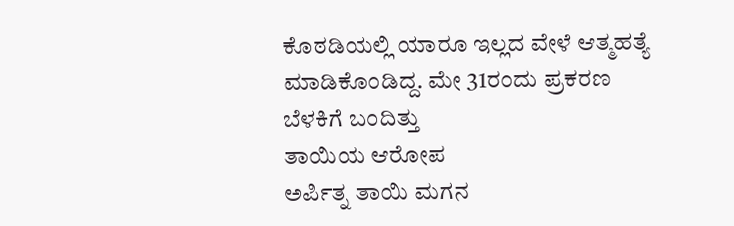ಕೊಠಡಿಯಲ್ಲಿ ಯಾರೂ ಇಲ್ಲದ ವೇಳೆ ಆತ್ಮಹತ್ಯೆ ಮಾಡಿಕೊಂಡಿದ್ದ. ಮೇ 31ರಂದು ಪ್ರಕರಣ ಬೆಳಕಿಗೆ ಬಂದಿತ್ತು
ತಾಯಿಯ ಆರೋಪ
ಅರ್ಪಿತ್ನ ತಾಯಿ ಮಗನ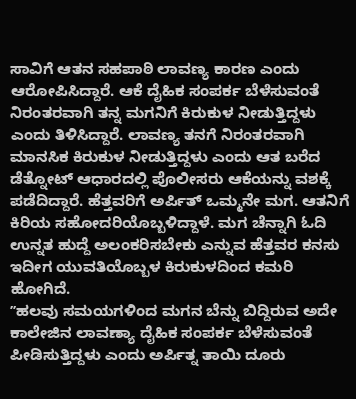ಸಾವಿಗೆ ಆತನ ಸಹಪಾಠಿ ಲಾವಣ್ಯ ಕಾರಣ ಎಂದು ಆರೋಪಿಸಿದ್ದಾರೆ. ಆಕೆ ದೈಹಿಕ ಸಂಪರ್ಕ ಬೆಳೆಸುವಂತೆ ನಿರಂತರವಾಗಿ ತನ್ನ ಮಗನಿಗೆ ಕಿರುಕುಳ ನೀಡುತ್ತಿದ್ದಳು ಎಂದು ತಿಳಿಸಿದ್ದಾರೆ. ಲಾವಣ್ಯ ತನಗೆ ನಿರಂತರವಾಗಿ ಮಾನಸಿಕ ಕಿರುಕುಳ ನೀಡುತ್ತಿದ್ದಳು ಎಂದು ಆತ ಬರೆದ ಡೆತ್ನೋಟ್ ಆಧಾರದಲ್ಲಿ ಪೊಲೀಸರು ಆಕೆಯನ್ನು ವಶಕ್ಕೆ ಪಡೆದಿದ್ದಾರೆ. ಹೆತ್ತವರಿಗೆ ಅರ್ಪಿತ್ ಒಮ್ಮನೇ ಮಗ. ಆತನಿಗೆ ಕಿರಿಯ ಸಹೋದರಿಯೊಬ್ಬಳಿದ್ದಾಳೆ. ಮಗ ಚೆನ್ನಾಗಿ ಓದಿ ಉನ್ನತ ಹುದ್ದೆ ಅಲಂಕರಿಸಬೇಕು ಎನ್ನುವ ಹೆತ್ತವರ ಕನಸು ಇದೀಗ ಯುವತಿಯೊಬ್ಬಳ ಕಿರುಕುಳದಿಂದ ಕಮರಿ ಹೋಗಿದೆ.
ʼʼಹಲವು ಸಮಯಗಳಿಂದ ಮಗನ ಬೆನ್ನು ಬಿದ್ದಿರುವ ಅದೇ ಕಾಲೇಜಿನ ಲಾವಣ್ಯಾ ದೈಹಿಕ ಸಂಪರ್ಕ ಬೆಳೆಸುವಂತೆ ಪೀಡಿಸುತ್ತಿದ್ದಳು ಎಂದು ಅರ್ಪಿತ್ನ ತಾಯಿ ದೂರು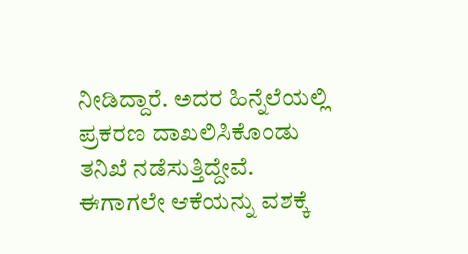ನೀಡಿದ್ದಾರೆ. ಅದರ ಹಿನ್ನೆಲೆಯಲ್ಲಿ ಪ್ರಕರಣ ದಾಖಲಿಸಿಕೊಂಡು ತನಿಖೆ ನಡೆಸುತ್ತಿದ್ದೇವೆ. ಈಗಾಗಲೇ ಆಕೆಯನ್ನು ವಶಕ್ಕೆ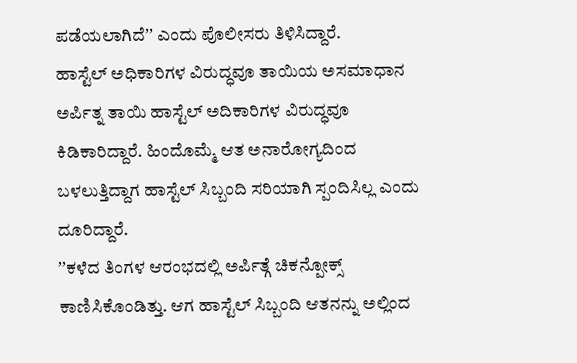ಪಡೆಯಲಾಗಿದೆʼʼ ಎಂದು ಪೊಲೀಸರು ತಿಳಿಸಿದ್ದಾರೆ.
ಹಾಸ್ಟೆಲ್ ಅಧಿಕಾರಿಗಳ ವಿರುದ್ಧವೂ ತಾಯಿಯ ಅಸಮಾಧಾನ
ಅರ್ಪಿತ್ನ ತಾಯಿ ಹಾಸ್ಟೆಲ್ ಅದಿಕಾರಿಗಳ ವಿರುದ್ಧವೂ ಕಿಡಿಕಾರಿದ್ದಾರೆ. ಹಿಂದೊಮ್ಮೆ ಆತ ಅನಾರೋಗ್ಯದಿಂದ ಬಳಲುತ್ತಿದ್ದಾಗ ಹಾಸ್ಟೆಲ್ ಸಿಬ್ಬಂದಿ ಸರಿಯಾಗಿ ಸ್ಪಂದಿಸಿಲ್ಲ ಎಂದು ದೂರಿದ್ದಾರೆ.
ʼʼಕಳೆದ ತಿಂಗಳ ಆರಂಭದಲ್ಲಿ ಅರ್ಪಿತ್ಗೆ ಚಿಕನ್ಪೋಕ್ಸ್ ಕಾಣಿಸಿಕೊಂಡಿತ್ತು. ಆಗ ಹಾಸ್ಟೆಲ್ ಸಿಬ್ಬಂದಿ ಆತನನ್ನು ಅಲ್ಲಿಂದ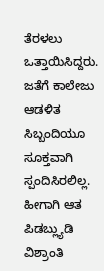ತೆರಳಲು ಒತ್ತಾಯಿಸಿದ್ದರು. ಜತೆಗೆ ಕಾಲೇಜು ಆಡಳಿತ ಸಿಬ್ಬಂದಿಯೂ ಸೂಕ್ತವಾಗಿ ಸ್ಪಂದಿಸಿರಲಿಲ್ಲ. ಹೀಗಾಗಿ ಆತ ಪಿಡಬ್ಲ್ಯುಡಿ ವಿಶ್ರಾಂತಿ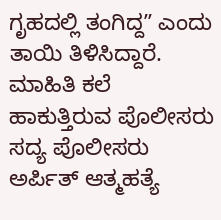ಗೃಹದಲ್ಲಿ ತಂಗಿದ್ದʼʼ ಎಂದು ತಾಯಿ ತಿಳಿಸಿದ್ದಾರೆ.
ಮಾಹಿತಿ ಕಲೆ ಹಾಕುತ್ತಿರುವ ಪೊಲೀಸರು
ಸದ್ಯ ಪೊಲೀಸರು ಅರ್ಪಿತ್ ಆತ್ಮಹತ್ಯೆ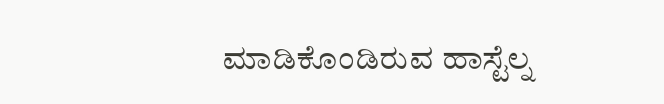ಮಾಡಿಕೊಂಡಿರುವ ಹಾಸ್ಟೆಲ್ನ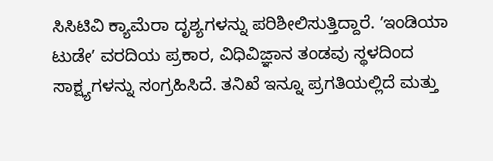ಸಿಸಿಟಿವಿ ಕ್ಯಾಮೆರಾ ದೃಶ್ಯಗಳನ್ನು ಪರಿಶೀಲಿಸುತ್ತಿದ್ದಾರೆ. ʼಇಂಡಿಯಾ ಟುಡೇʼ ವರದಿಯ ಪ್ರಕಾರ, ವಿಧಿವಿಜ್ಞಾನ ತಂಡವು ಸ್ಥಳದಿಂದ ಸಾಕ್ಷ್ಯಗಳನ್ನು ಸಂಗ್ರಹಿಸಿದೆ. ತನಿಖೆ ಇನ್ನೂ ಪ್ರಗತಿಯಲ್ಲಿದೆ ಮತ್ತು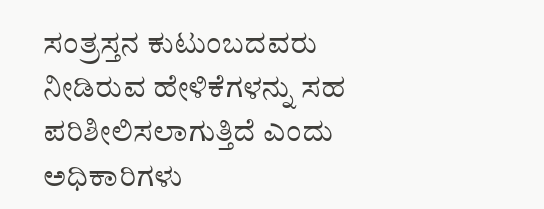ಸಂತ್ರಸ್ತನ ಕುಟುಂಬದವರು ನೀಡಿರುವ ಹೇಳಿಕೆಗಳನ್ನು ಸಹ ಪರಿಶೀಲಿಸಲಾಗುತ್ತಿದೆ ಎಂದು ಅಧಿಕಾರಿಗಳು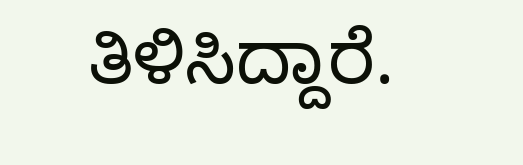ತಿಳಿಸಿದ್ದಾರೆ.